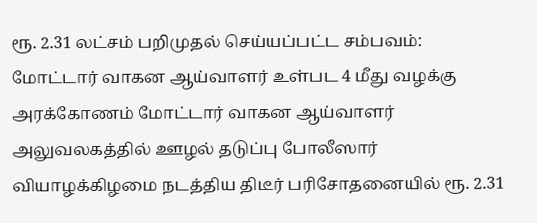ரூ. 2.31 லட்சம் பறிமுதல் செய்யப்பட்ட சம்பவம்:
மோட்டார் வாகன ஆய்வாளர் உள்பட 4 மீது வழக்கு
அரக்கோணம் மோட்டார் வாகன ஆய்வாளர் அலுவலகத்தில் ஊழல் தடுப்பு போலீஸார் வியாழக்கிழமை நடத்திய திடீர் பரிசோதனையில் ரூ. 2.31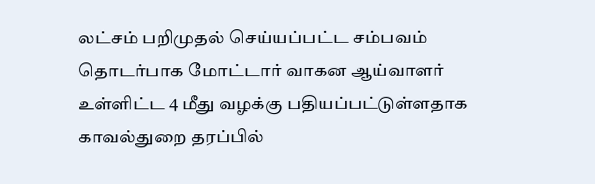லட்சம் பறிமுதல் செய்யப்பட்ட சம்பவம் தொடர்பாக மோட்டார் வாகன ஆய்வாளர் உள்ளிட்ட 4 மீது வழக்கு பதியப்பட்டுள்ளதாக காவல்துறை தரப்பில்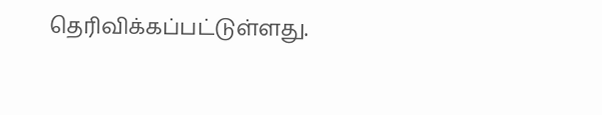தெரிவிக்கப்பட்டுள்ளது.